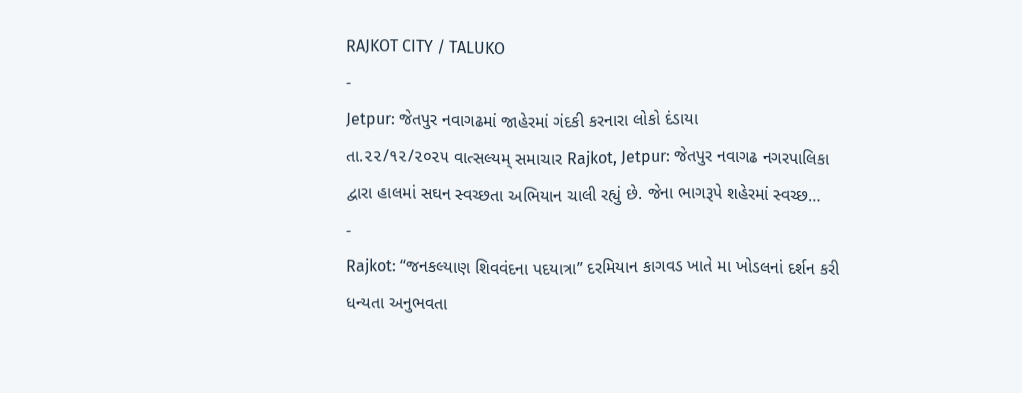RAJKOT CITY / TALUKO
-
Jetpur: જેતપુર નવાગઢમાં જાહેરમાં ગંદકી કરનારા લોકો દંડાયા
તા.૨૨/૧૨/૨૦૨૫ વાત્સલ્યમ્ સમાચાર Rajkot, Jetpur: જેતપુર નવાગઢ નગરપાલિકા દ્વારા હાલમાં સઘન સ્વચ્છતા અભિયાન ચાલી રહ્યું છે. જેના ભાગરૂપે શહેરમાં સ્વચ્છ…
-
Rajkot: “જનકલ્યાણ શિવવંદના પદયાત્રા” દરમિયાન કાગવડ ખાતે મા ખોડલનાં દર્શન કરી ધન્યતા અનુભવતા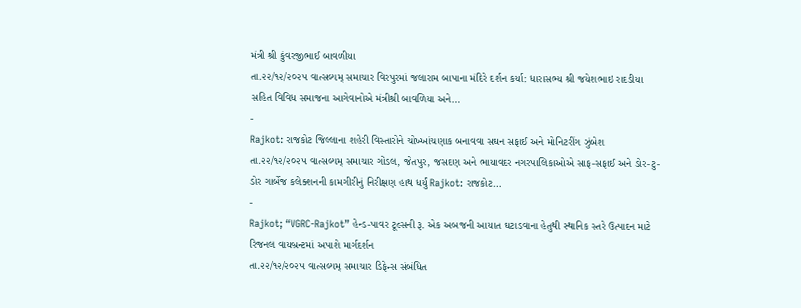મંત્રી શ્રી કુંવરજીભાઈ બાવળીયા
તા.૨૨/૧૨/૨૦૨૫ વાત્સલ્યમ્ સમાચાર વિરપુરમાં જલારામ બાપાના મંદિરે દર્શન કર્યા: ધારાસભ્ય શ્રી જયેશભાઇ રાદડીયા સહિત વિવિધ સમાજના આગેવાનોએ મંત્રીશ્રી બાવળિયા અને…
-
Rajkot: રાજકોટ જિલ્લાના શહેરી વિસ્તારોને ચોખ્ખાંચણાક બનાવવા સઘન સફાઈ અને મોનિટરીંગ ઝુંબેશ
તા.૨૨/૧૨/૨૦૨૫ વાત્સલ્યમ્ સમાચાર ગોંડલ, જેતપુર, જસદણ અને ભાયાવદર નગરપાલિકાઓએ સાફ-સફાઈ અને ડોર-ટુ-ડોર ગાર્બેજ કલેક્શનની કામગીરીનું નિરીક્ષણ હાથ ધર્યું Rajkot: રાજકોટ…
-
Rajkot; “VGRC-Rajkot” હેન્ડ-પાવર ટૂલ્સની રૂ. એક અબજની આયાત ઘટાડવાના હેતુથી સ્થાનિક સ્તરે ઉત્પાદન માટે રિજનલ વાયબ્રન્ટમાં અપાશે માર્ગદર્શન
તા.૨૨/૧૨/૨૦૨૫ વાત્સલ્યમ્ સમાચાર ડિફેન્સ સંબંધિત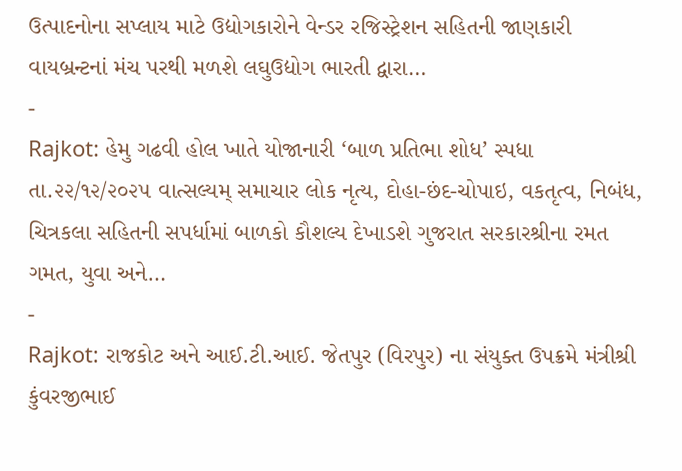ઉત્પાદનોના સપ્લાય માટે ઉદ્યોગકારોને વેન્ડર રજિસ્ટ્રેશન સહિતની જાણકારી વાયબ્રન્ટનાં મંચ પરથી મળશે લઘુઉદ્યોગ ભારતી દ્વારા…
-
Rajkot: હેમુ ગઢવી હોલ ખાતે યોજાનારી ‘બાળ પ્રતિભા શોધ’ સ્પધા
તા.૨૨/૧૨/૨૦૨૫ વાત્સલ્યમ્ સમાચાર લોક નૃત્ય, દોહા-છંદ-ચોપાઇ, વકતૃત્વ, નિબંધ, ચિત્રકલા સહિતની સપર્ધામાં બાળકો કૌશલ્ય દેખાડશે ગુજરાત સરકારશ્રીના રમત ગમત, યુવા અને…
-
Rajkot: રાજકોટ અને આઈ.ટી.આઈ. જેતપુર (વિરપુર) ના સંયુક્ત ઉપક્રમે મંત્રીશ્રી કુંવરજીભાઈ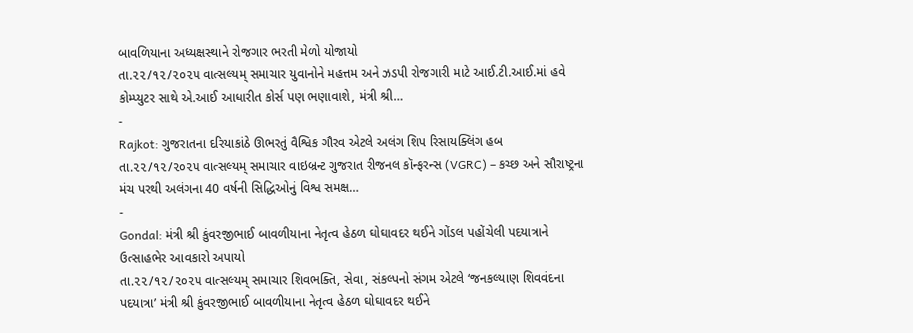બાવળિયાના અધ્યક્ષસ્થાને રોજગાર ભરતી મેળો યોજાયો
તા.૨૨/૧૨/૨૦૨૫ વાત્સલ્યમ્ સમાચાર યુવાનોને મહત્તમ અને ઝડપી રોજગારી માટે આઈ.ટી.આઈ.માં હવે કોમ્પ્યુટર સાથે એ.આઈ આધારીત કોર્સ પણ ભણાવાશે, મંત્રી શ્રી…
-
Rajkot: ગુજરાતના દરિયાકાંઠે ઊભરતું વૈશ્વિક ગૌરવ એટલે અલંગ શિપ રિસાયક્લિંગ હબ
તા.૨૨/૧૨/૨૦૨૫ વાત્સલ્યમ્ સમાચાર વાઇબ્રન્ટ ગુજરાત રીજનલ કૉન્ફરન્સ (VGRC) – કચ્છ અને સૌરાષ્ટ્રના મંચ પરથી અલંગના 40 વર્ષની સિદ્ધિઓનું વિશ્વ સમક્ષ…
-
Gondal: મંત્રી શ્રી કુંવરજીભાઈ બાવળીયાના નેતૃત્વ હેઠળ ઘોઘાવદર થઈને ગોંડલ પહોંચેલી પદયાત્રાને ઉત્સાહભેર આવકારો અપાયો
તા.૨૨/૧૨/૨૦૨૫ વાત્સલ્યમ્ સમાચાર શિવભક્તિ, સેવા, સંકલ્પનો સંગમ એટલે ‘જનકલ્યાણ શિવવંદના પદયાત્રા’ મંત્રી શ્રી કુંવરજીભાઈ બાવળીયાના નેતૃત્વ હેઠળ ઘોઘાવદર થઈને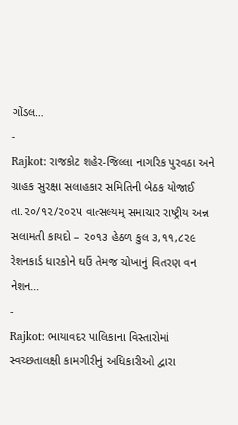ગોંડલ…
-
Rajkot: રાજકોટ શહેર-જિલ્લા નાગરિક પુરવઠા અને ગ્રાહક સુરક્ષા સલાહકાર સમિતિની બેઠક યોજાઈ
તા.૨૦/૧૨/૨૦૨૫ વાત્સલ્યમ્ સમાચાર રાષ્ટ્રીય અન્ન સલામતી કાયદો – ૨૦૧૩ હેઠળ કુલ ૩,૧૧,૮૨૯ રેશનકાર્ડ ધારકોને ઘઉં તેમજ ચોખાનું વિતરણ વન નેશન…
-
Rajkot: ભાયાવદર પાલિકાના વિસ્તારોમાં સ્વચ્છતાલક્ષી કામગીરીનું અધિકારીઓ દ્વારા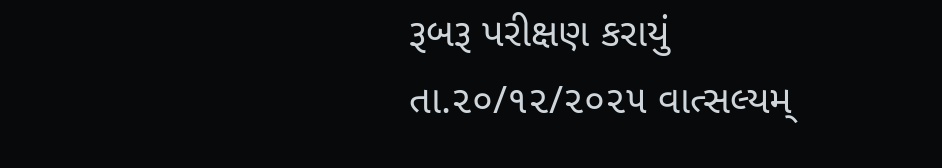રૂબરૂ પરીક્ષણ કરાયું
તા.૨૦/૧૨/૨૦૨૫ વાત્સલ્યમ્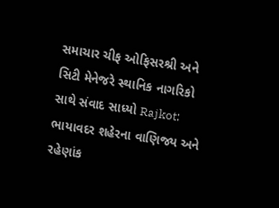સમાચાર ચીફ ઓફિસરશ્રી અને સિટી મેનેજરે સ્થાનિક નાગરિકો સાથે સંવાદ સાધ્યો Rajkot: ભાયાવદર શહેરના વાણિજ્ય અને રહેણાંક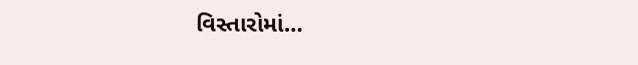વિસ્તારોમાં…